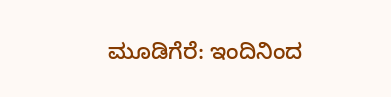ಮೂಡಿಗೆರೆ: ಇಂದಿನಿಂದ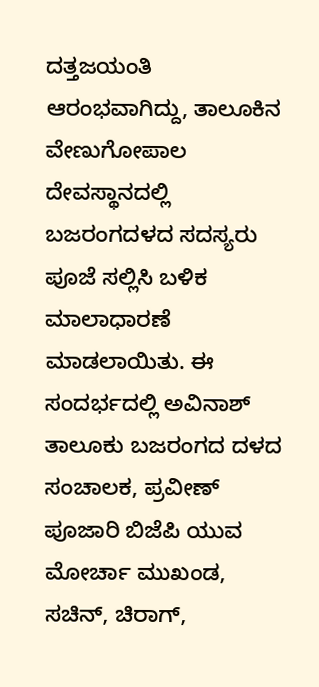ದತ್ತಜಯಂತಿ ಆರಂಭವಾಗಿದ್ದು, ತಾಲೂಕಿನ ವೇಣುಗೋಪಾಲ ದೇವಸ್ಥಾನದಲ್ಲಿ ಬಜರಂಗದಳದ ಸದಸ್ಯರು ಪೂಜೆ ಸಲ್ಲಿಸಿ ಬಳಿಕ ಮಾಲಾಧಾರಣೆ ಮಾಡಲಾಯಿತು. ಈ ಸಂದರ್ಭದಲ್ಲಿ ಅವಿನಾಶ್ ತಾಲೂಕು ಬಜರಂಗದ ದಳದ ಸಂಚಾಲಕ, ಪ್ರವೀಣ್ ಪೂಜಾರಿ ಬಿಜೆಪಿ ಯುವ ಮೋರ್ಚಾ ಮುಖಂಡ, ಸಚಿನ್, ಚಿರಾಗ್,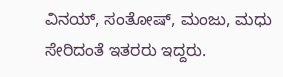ವಿನಯ್, ಸಂತೋಷ್, ಮಂಜು, ಮಧು ಸೇರಿದಂತೆ ಇತರರು ಇದ್ದರು.